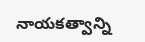నాయకత్వాన్ని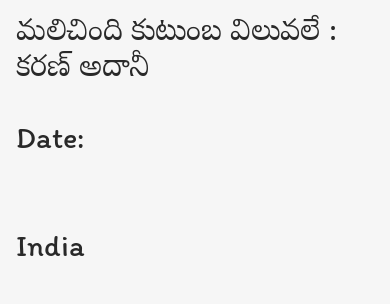మలిచింది కుటుంబ విలువలే : కరణ్ అదానీ

Date:


India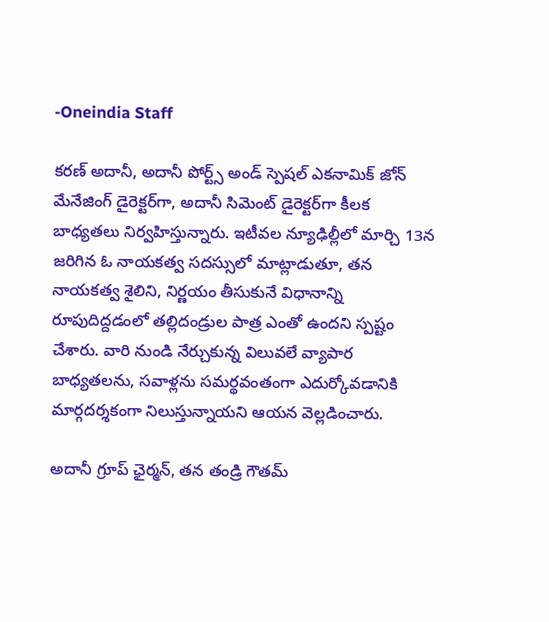-Oneindia Staff

క‌ర‌ణ్ అదానీ, అదానీ పోర్ట్స్ అండ్ స్పెష‌ల్ ఎక‌నామిక్ జోన్ మేనేజింగ్ డైరెక్ట‌ర్‌గా, అదానీ సిమెంట్ డైరెక్ట‌ర్‌గా కీల‌క బాధ్య‌త‌లు నిర్వ‌హిస్తున్నారు. ఇటీవ‌ల న్యూఢిల్లీలో మార్చి 13న జ‌రిగిన ఓ నాయ‌క‌త్వ స‌ద‌స్సులో మాట్లాడుతూ, త‌న నాయ‌క‌త్వ శైలిని, నిర్ణ‌యం తీసుకునే విధానాన్ని రూపుదిద్ద‌డంలో త‌ల్లిదండ్రుల పాత్ర ఎంతో ఉంద‌ని స్ప‌ష్టం చేశారు. వారి నుండి నేర్చుకున్న విలువలే వ్యాపార బాధ్య‌త‌లను, స‌వాళ్ల‌ను సమర్థవంతంగా ఎదుర్కోవ‌డానికి మార్గ‌ద‌ర్శ‌కంగా నిలుస్తున్నాయ‌ని ఆయ‌న వెల్ల‌డించారు.

అదానీ గ్రూప్ ఛైర్మన్, త‌న తండ్రి గౌతమ్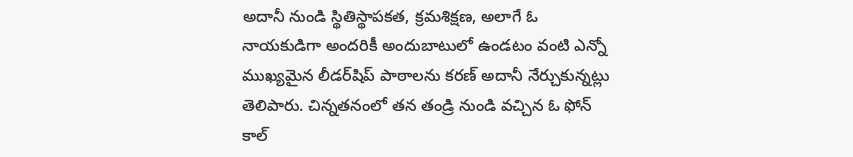అదానీ నుండి స్థితిస్థాప‌క‌త‌, క్ర‌మ‌శిక్ష‌ణ‌, అలాగే ఓ నాయ‌కుడిగా అంద‌రికీ అందుబాటులో ఉండ‌టం వంటి ఎన్నో ముఖ్య‌మైన లీడ‌ర్‌షిప్ పాఠాల‌ను క‌ర‌ణ్ అదానీ నేర్చుకున్న‌ట్లు తెలిపారు. చిన్నతనంలో త‌న తండ్రి నుండి వ‌చ్చిన ఓ ఫోన్ కాల్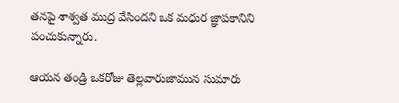త‌న‌పై శాశ్వ‌త ముద్ర వేసింద‌ని ఒక మ‌ధుర జ్ఞాప‌కానిని పంచుకున్నారు.

ఆయ‌న తండ్రి ఒక‌రోజు తెల్ల‌వారుజామున సుమారు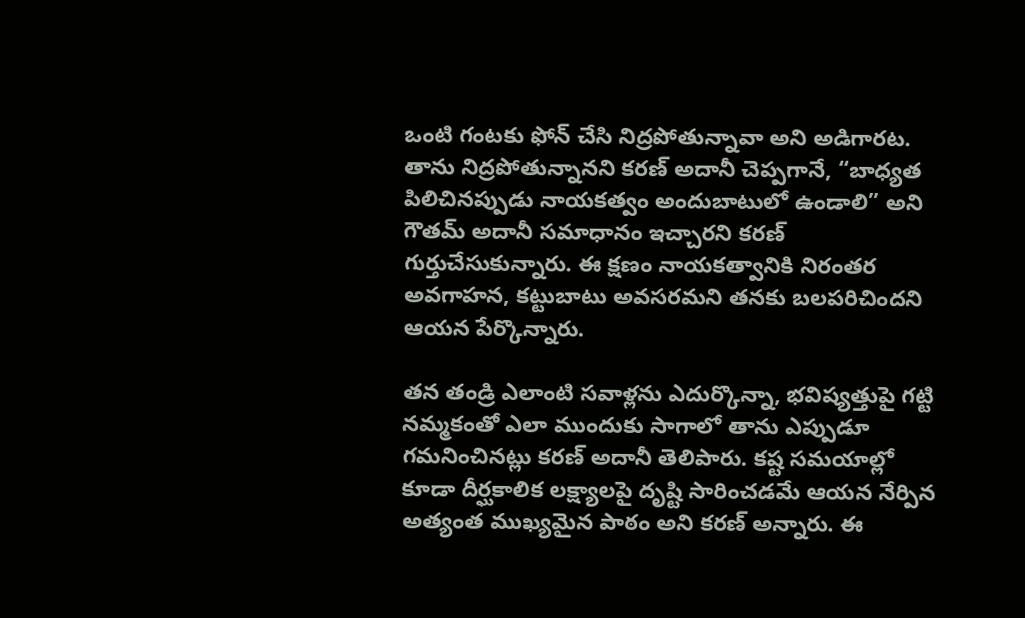ఒంటి గంట‌కు ఫోన్ చేసి నిద్రపోతున్నావా అని అడిగారట‌. తాను నిద్రపోతున్నానని కరణ్ అదానీ చెప్ప‌గానే, “బాధ్య‌త పిలిచిన‌ప్పుడు నాయ‌క‌త్వం అందుబాటులో ఉండాలి” అని గౌతమ్ అదానీ స‌మాధానం ఇచ్చార‌ని కరణ్ గుర్తుచేసుకున్నారు. ఈ క్ష‌ణం నాయ‌క‌త్వానికి నిరంత‌ర అవ‌గాహ‌న‌, క‌ట్టుబాటు అవ‌స‌ర‌మ‌ని త‌న‌కు బ‌ల‌ప‌రిచింద‌ని ఆయన పేర్కొన్నారు.

త‌న తండ్రి ఎలాంటి స‌వాళ్ల‌ను ఎదుర్కొన్నా, భవిష్యత్తుపై గట్టి నమ్మకంతో ఎలా ముందుకు సాగాలో తాను ఎప్పుడూ గ‌మ‌నించిన‌ట్లు క‌ర‌ణ్ అదానీ తెలిపారు. క‌ష్ట స‌మ‌యాల్లో కూడా దీర్ఘ‌కాలిక ల‌క్ష్యాలపై దృష్టి సారించ‌డ‌మే ఆయ‌న నేర్పిన అత్యంత ముఖ్య‌మైన పాఠం అని కరణ్ అన్నారు. ఈ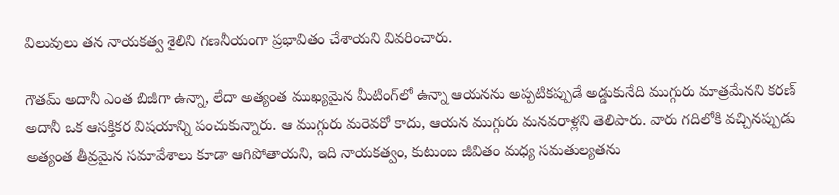విలువులు తన నాయకత్వ శైలిని గణనీయంగా ప్రభావితం చేశాయని వివరించారు.

గౌతమ్ అదానీ ఎంత బిజీగా ఉన్నా, లేదా అత్యంత ముఖ్య‌మైన మీటింగ్‌లో ఉన్నా ఆయ‌న‌ను అప్ప‌టిక‌ప్పుడే అడ్డుకునేది ముగ్గురు మాత్ర‌మేన‌ని క‌ర‌ణ్ అదానీ ఒక ఆస‌క్తిక‌ర విష‌యాన్ని పంచుకున్నారు. ఆ ముగ్గురు మరెవరో కాదు, ఆయ‌న ముగ్గురు మ‌న‌వ‌రాళ్ల‌ని తెలిపారు. వారు గ‌దిలోకి వ‌చ్చిన‌ప్పుడు అత్యంత తీవ్ర‌మైన స‌మావేశాలు కూడా ఆగిపోతాయ‌ని, ఇది నాయ‌క‌త్వం, కుటుంబ జీవితం మ‌ధ్య స‌మతుల్య‌త‌ను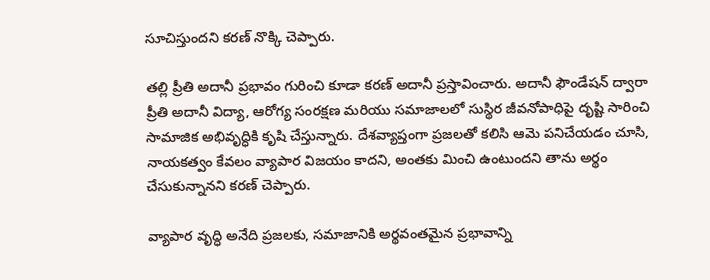సూచిస్తుందని కరణ్ నొక్కి చెప్పారు.

తల్లి ప్రీతి అదానీ ప్రభావం గురించి కూడా కరణ్ అదానీ ప్రస్తావించారు. అదానీ ఫౌండేషన్ ద్వారా ప్రీతి అదానీ విద్యా, ఆరోగ్య సంరక్షణ మ‌రియు స‌మాజాల‌లో సుస్థిర జీవనోపాధిపై దృష్టి సారించి సామాజిక అభివృద్ధికి కృషి చేస్తున్నారు. దేశ‌వ్యాప్తంగా ప్ర‌జ‌ల‌తో కలిసి ఆమె పనిచేయడం చూసి, నాయకత్వం కేవలం వ్యాపార విజయం కాద‌ని, అంత‌కు మించి ఉంటుందని తాను అర్థం చేసుకున్నానని కరణ్ చెప్పారు.

వ్యాపార వృద్ధి అనేది ప్రజలకు, సమాజానికి అర్థవంతమైన ప్రభావాన్ని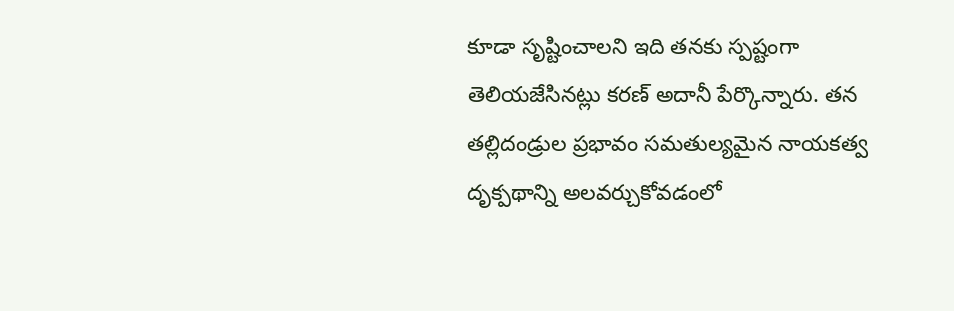కూడా సృష్టించాలని ఇది తనకు స్పష్టంగా తెలియజేసినట్లు కరణ్ అదానీ పేర్కొన్నారు. త‌న త‌ల్లిదండ్రుల ప్రభావం స‌మతుల్య‌మైన నాయ‌క‌త్వ దృక్ప‌థాన్ని అల‌వ‌ర్చుకోవ‌డంలో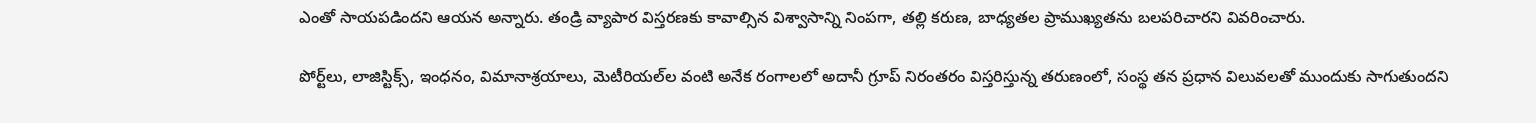ఎంతో సాయ‌ప‌డింద‌ని ఆయ‌న అన్నారు. తండ్రి వ్యాపార విస్తరణకు కావాల్సిన విశ్వాసాన్ని నింపగా, త‌ల్లి కరుణ‌, బాధ్య‌త‌ల ప్రాముఖ్య‌త‌ను బ‌ల‌ప‌రిచార‌ని వివ‌రించారు.

పోర్ట్‌లు, లాజిస్టిక్స్, ఇంధనం, విమానాశ్రయాలు, మెటీరియల్‌ల వంటి అనేక రంగాలలో అదానీ గ్రూప్ నిరంతరం విస్తరిస్తున్న తరుణంలో, సంస్థ‌ తన ప్రధాన విలువలతో ముందుకు సాగుతుందని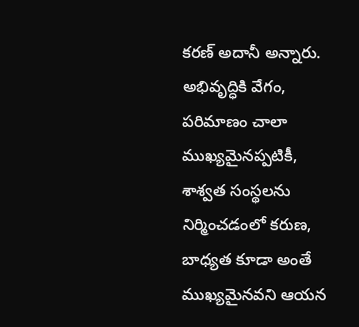కరణ్ అదానీ అన్నారు. అభివృద్ధికి వేగం, పరిమాణం చాలా ముఖ్యమైనప్పటికీ, శాశ్వ‌త సంస్థలను నిర్మించడంలో కరుణ, బాధ్యత కూడా అంతే ముఖ్యమైనవని ఆయన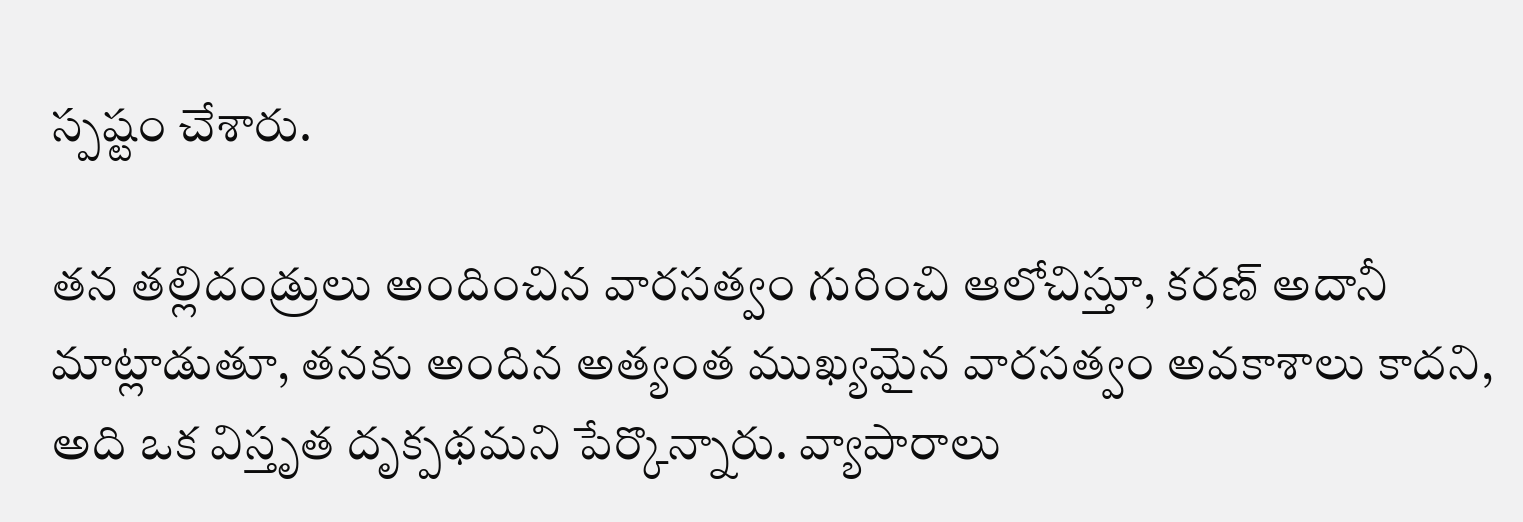స్ప‌ష్టం చేశారు.

త‌న త‌ల్లిదండ్రులు అందించిన వారసత్వం గురించి ఆలోచిస్తూ, క‌ర‌ణ్ అదానీ మాట్లాడుతూ, తనకు అందిన అత్యంత ముఖ్యమైన వారసత్వం అవకాశాలు కాదని, అది ఒక విస్తృత దృక్పథమని పేర్కొన్నారు. వ్యాపారాలు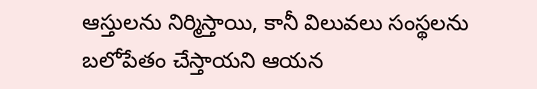ఆస్తులను నిర్మిస్తాయి, కానీ విలువలు సంస్థలను బలోపేతం చేస్తాయని ఆయ‌న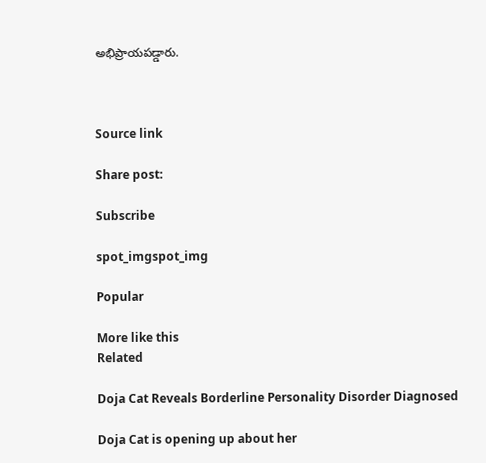అభిప్రాయపడ్డారు.



Source link

Share post:

Subscribe

spot_imgspot_img

Popular

More like this
Related

Doja Cat Reveals Borderline Personality Disorder Diagnosed

Doja Cat is opening up about her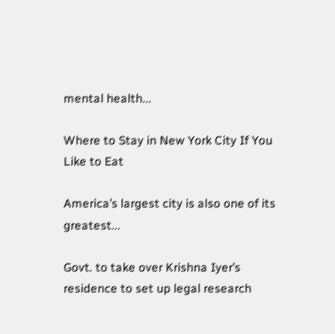mental health...

Where to Stay in New York City If You Like to Eat

America’s largest city is also one of its greatest...

Govt. to take over Krishna Iyer’s residence to set up legal research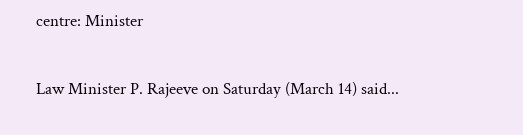centre: Minister

Law Minister P. Rajeeve on Saturday (March 14) said...